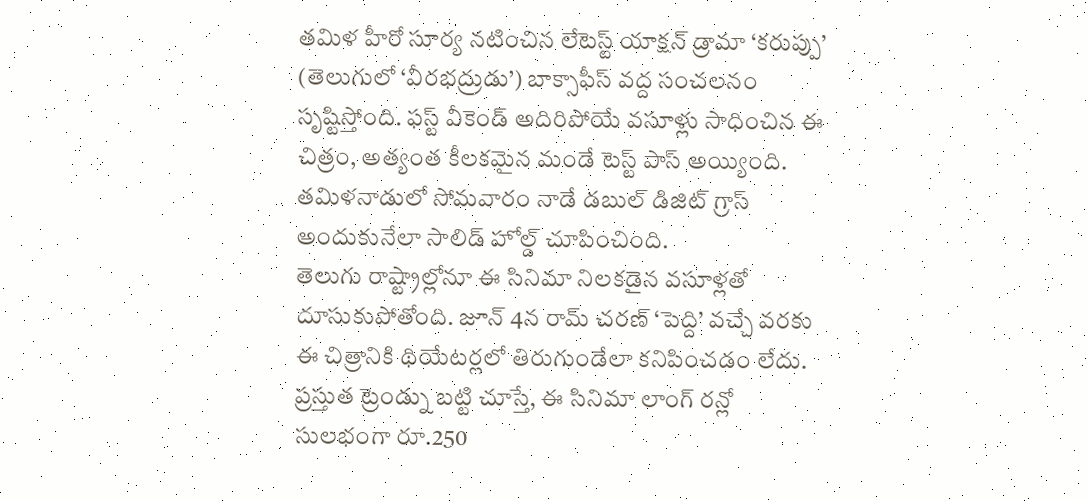తమిళ హీరో సూర్య నటించిన లేటెస్ట్ యాక్షన్ డ్రామా ‘కరుప్పు’ (తెలుగులో ‘వీరభద్రుడు’) బాక్సాఫీస్ వద్ద సంచలనం సృష్టిస్తోంది. ఫస్ట్ వీకెండ్ అదిరిపోయే వసూళ్లు సాధించిన ఈ చిత్రం, అత్యంత కీలకమైన మండే టెస్ట్ పాస్ అయ్యింది. తమిళనాడులో సోమవారం నాడే డబుల్ డిజిట్ గ్రాస్ అందుకునేలా సాలిడ్ హోల్డ్ చూపించింది.
తెలుగు రాష్ట్రాల్లోనూ ఈ సినిమా నిలకడైన వసూళ్లతో దూసుకుపోతోంది. జూన్ 4న రామ్ చరణ్ ‘పెద్ది’ వచ్చే వరకు ఈ చిత్రానికి థియేటర్లలో తిరుగుండేలా కనిపించడం లేదు. ప్రస్తుత ట్రెండ్ను బట్టి చూస్తే, ఈ సినిమా లాంగ్ రన్లో సులభంగా రూ.250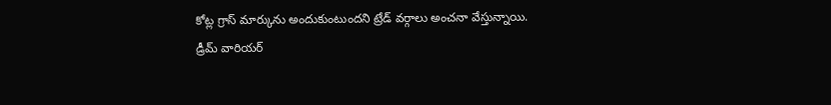కోట్ల గ్రాస్ మార్కును అందుకుంటుందని ట్రేడ్ వర్గాలు అంచనా వేస్తున్నాయి.
డ్రీమ్ వారియర్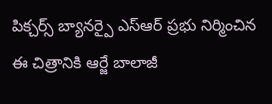పిక్చర్స్ బ్యానర్పై ఎస్ఆర్ ప్రభు నిర్మించిన ఈ చిత్రానికి ఆర్జే బాలాజీ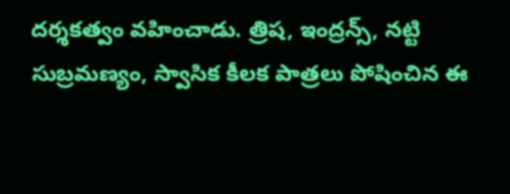దర్శకత్వం వహించాడు. త్రిష, ఇంద్రన్స్, నట్టి సుబ్రమణ్యం, స్వాసిక కీలక పాత్రలు పోషించిన ఈ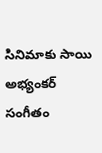సినిమాకు సాయి అభ్యంకర్ సంగీతం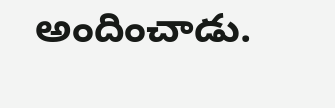అందించాడు.